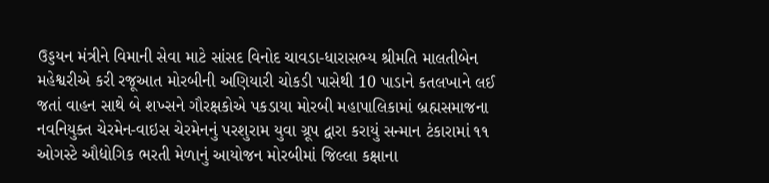ઉડ્ડયન મંત્રીને વિમાની સેવા માટે સાંસદ વિનોદ ચાવડા-ધારાસભ્ય શ્રીમતિ માલતીબેન મહેશ્વરીએ કરી રજૂઆત મોરબીની અણિયારી ચોકડી પાસેથી 10 પાડાને કતલખાને લઈ જતાં વાહન સાથે બે શખ્સને ગૌરક્ષકોએ પકડાયા મોરબી મહાપાલિકામાં બ્રહ્મસમાજના નવનિયુક્ત ચેરમેન-વાઇસ ચેરમેનનું પરશુરામ યુવા ગ્રૂપ દ્વારા કરાયું સન્માન ટંકારામાં ૧૧ ઓગસ્ટે ઔદ્યોગિક ભરતી મેળાનું આયોજન મોરબીમાં જિલ્લા કક્ષાના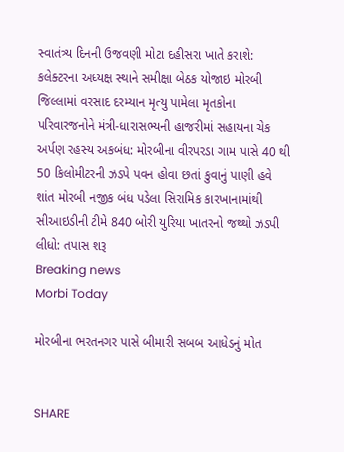સ્વાતંત્ર્ય દિનની ઉજવણી મોટા દહીસરા ખાતે કરાશે: કલેક્ટરના અધ્યક્ષ સ્થાને સમીક્ષા બેઠક યોજાઇ મોરબી જિલ્લામાં વરસાદ દરમ્યાન મૃત્યુ પામેલા મૃતકોના પરિવારજનોને મંત્રી-ધારાસભ્યની હાજરીમાં સહાયના ચેક અર્પણ રહસ્ય અકબંધ: મોરબીના વીરપરડા ગામ પાસે 40 થી 50 કિલોમીટરની ઝડપે પવન હોવા છતાં કુવાનું પાણી હવે શાંત મોરબી નજીક બંધ પડેલા સિરામિક કારખાનામાંથી સીઆઇડીની ટીમે 840 બોરી યુરિયા ખાતરનો જથ્થો ઝડપી લીધો: તપાસ શરૂ
Breaking news
Morbi Today

મોરબીના ભરતનગર પાસે બીમારી સબબ આધેડનું મોત


SHARE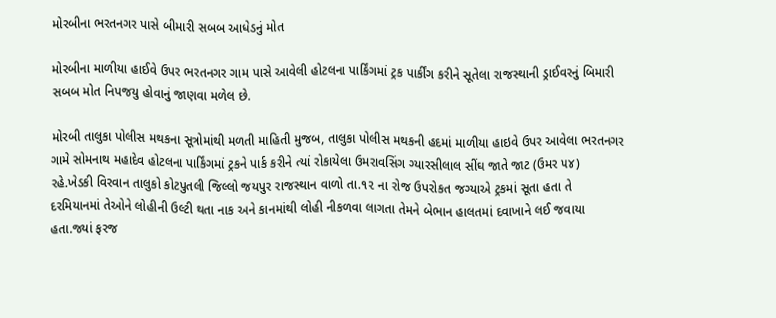મોરબીના ભરતનગર પાસે બીમારી સબબ આધેડનું મોત

મોરબીના માળીયા હાઈવે ઉપર ભરતનગર ગામ પાસે આવેલી હોટલના પાર્કિંગમાં ટ્રક પાર્કીંગ કરીને સૂતેલા રાજસ્થાની ડ્રાઈવરનું બિમારી સબબ મોત નિપજયુ હોવાનું જાણવા મળેલ છે.

મોરબી તાલુકા પોલીસ મથકના સૂત્રોમાંથી મળતી માહિતી મુજબ, તાલુકા પોલીસ મથકની હદમાં માળીયા હાઇવે ઉપર આવેલા ભરતનગર ગામે સોમનાથ મહાદેવ હોટલના પાર્કિંગમાં ટ્રકને પાર્ક કરીને ત્યાં રોકાયેલા ઉમરાવસિંગ ગ્યારસીલાલ સીંઘ જાતે જાટ (ઉમર ૫૪) રહે.ખેડકી વિરવાન તાલુકો કોટપુતલી જિલ્લો જયપુર રાજસ્થાન વાળો તા.૧૨ ના રોજ ઉપરોકત જગ્યાએ ટ્રકમાં સૂતા હતા તે દરમિયાનમાં તેઓને લોહીની ઉલ્ટી થતા નાક અને કાનમાંથી લોહી નીકળવા લાગતા તેમને બેભાન હાલતમાં દવાખાને લઈ જવાયા હતા.જ્યાં ફરજ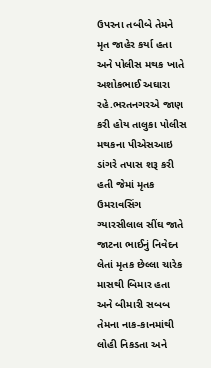ઉપરના તબીબે તેમને મૃત જાહેર કર્યા હતા અને પોલીસ મથક ખાતે અશોકભાઈ અઘારા રહે.ભરતનગરએ જાણ કરી હોય તાલુકા પોલીસ મથકના પીએસઆઇ ડાંગરે તપાસ શરૂ કરી હતી જેમાં મૃતક ઉમરાવસિંગ ગ્યારસીલાલ સીંઘ જાતે જાટના ભાઈનું નિવેદન લેતાં મૃતક છેલ્લા ચારેક માસથી બિમાર હતા અને બીમારી સબબ તેમના નાક-કાનમાંથી લોહી નિકડતા અને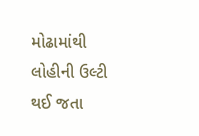મોઢામાંથી લોહીની ઉલ્ટી થઈ જતા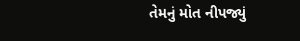તેમનું મોત નીપજ્યું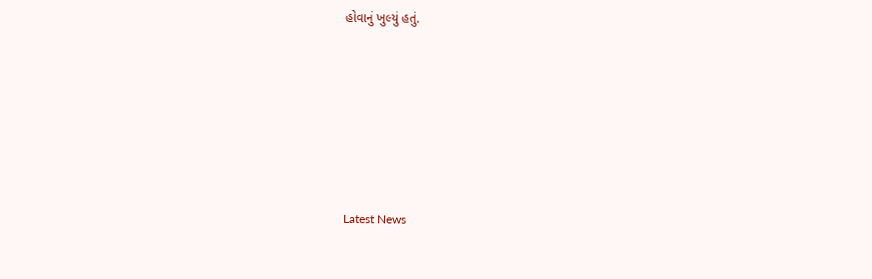હોવાનું ખુલ્યું હતું.






Latest News